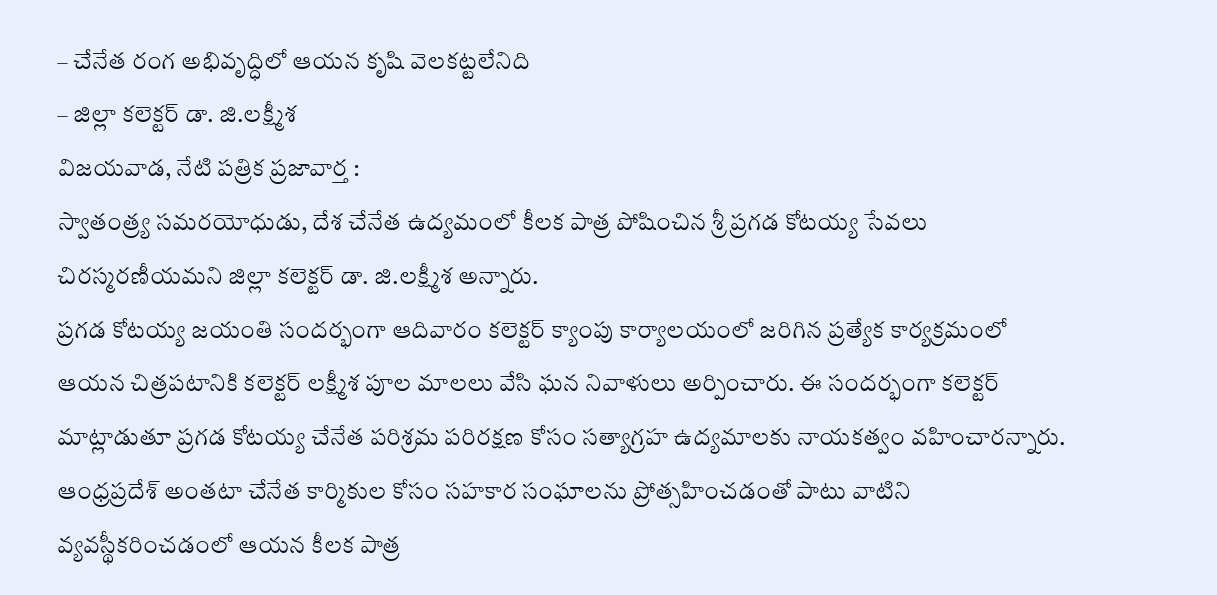– చేనేత రంగ అభివృద్ధిలో ఆయన కృషి వెలకట్టలేనిది
– జిల్లా కలెక్టర్ డా. జి.లక్ష్మీశ
విజయవాడ, నేటి పత్రిక ప్రజావార్త :
స్వాతంత్ర్య సమరయోధుడు, దేశ చేనేత ఉద్యమంలో కీలక పాత్ర పోషించిన శ్రీ ప్రగడ కోటయ్య సేవలు చిరస్మరణీయమని జిల్లా కలెక్టర్ డా. జి.లక్ష్మీశ అన్నారు.
ప్రగడ కోటయ్య జయంతి సందర్భంగా ఆదివారం కలెక్టర్ క్యాంపు కార్యాలయంలో జరిగిన ప్రత్యేక కార్యక్రమంలో ఆయన చిత్రపటానికి కలెక్టర్ లక్ష్మీశ పూల మాలలు వేసి ఘన నివాళులు అర్పించారు. ఈ సందర్భంగా కలెక్టర్ మాట్లాడుతూ ప్రగడ కోటయ్య చేనేత పరిశ్రమ పరిరక్షణ కోసం సత్యాగ్రహ ఉద్యమాలకు నాయకత్వం వహించారన్నారు. ఆంధ్రప్రదేశ్ అంతటా చేనేత కార్మికుల కోసం సహకార సంఘాలను ప్రోత్సహించడంతో పాటు వాటిని వ్యవస్థీకరించడంలో ఆయన కీలక పాత్ర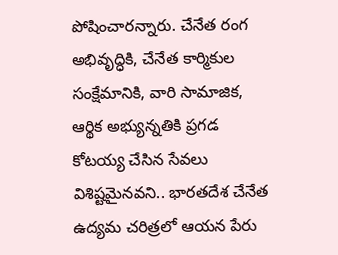పోషించారన్నారు. చేనేత రంగ అభివృద్ధికి, చేనేత కార్మికుల సంక్షేమానికి, వారి సామాజిక, ఆర్థిక అభ్యున్నతికి ప్రగడ కోటయ్య చేసిన సేవలు విశిష్టమైనవని.. భారతదేశ చేనేత ఉద్యమ చరిత్రలో ఆయన పేరు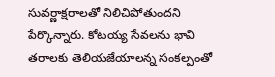సువర్ణాక్షరాలతో నిలిచిపోతుందని పేర్కొన్నారు. కోటయ్య సేవలను భావి తరాలకు తెలియజేయాలన్న సంకల్పంతో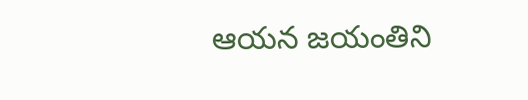ఆయన జయంతిని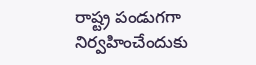రాష్ట్ర పండుగగా నిర్వహించేందుకు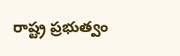రాష్ట్ర ప్రభుత్వం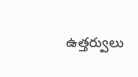ఉత్తర్వులు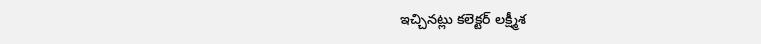ఇచ్చినట్లు కలెక్టర్ లక్ష్మీశ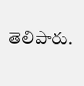తెలిపారు.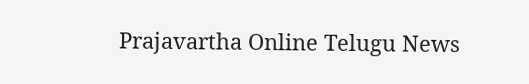Prajavartha Online Telugu News